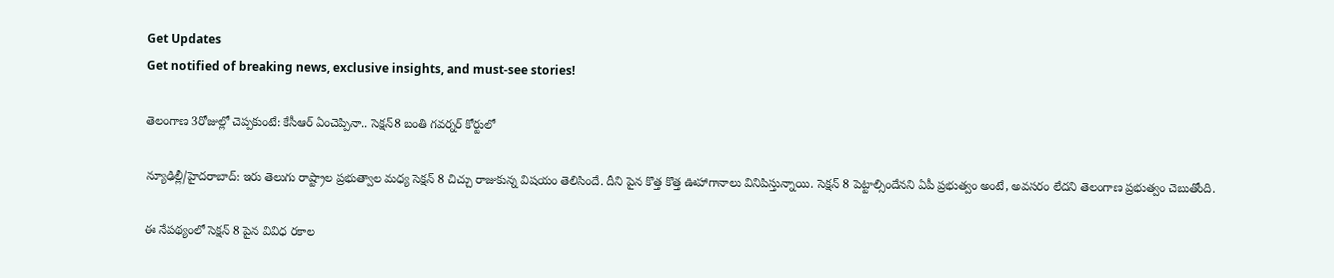Get Updates
Get notified of breaking news, exclusive insights, and must-see stories!

తెలంగాణ 3రోజుల్లో చెప్పకుంటే: కేసీఆర్ ఏంచెప్పినా.. సెక్షన్8 బంతి గవర్నర్ కోర్టులో

న్యూఢిల్లీ/హైదరాబాద్: ఇరు తెలుగు రాష్ట్రాల ప్రభుత్వాల మధ్య సెక్షన్ 8 చిచ్చు రాజుకున్న విషయం తెలిసిందే. దీని పైన కొత్త కొత్త ఊహాగానాలు వినిపిస్తున్నాయి. సెక్షన్ 8 పెట్టాల్సిందేనని ఏపీ ప్రభుత్వం అంటే, అవసరం లేదని తెలంగాణ ప్రభుత్వం చెబుతోంది.

ఈ నేపథ్యంలో సెక్షన్ 8 పైన వివిధ రకాల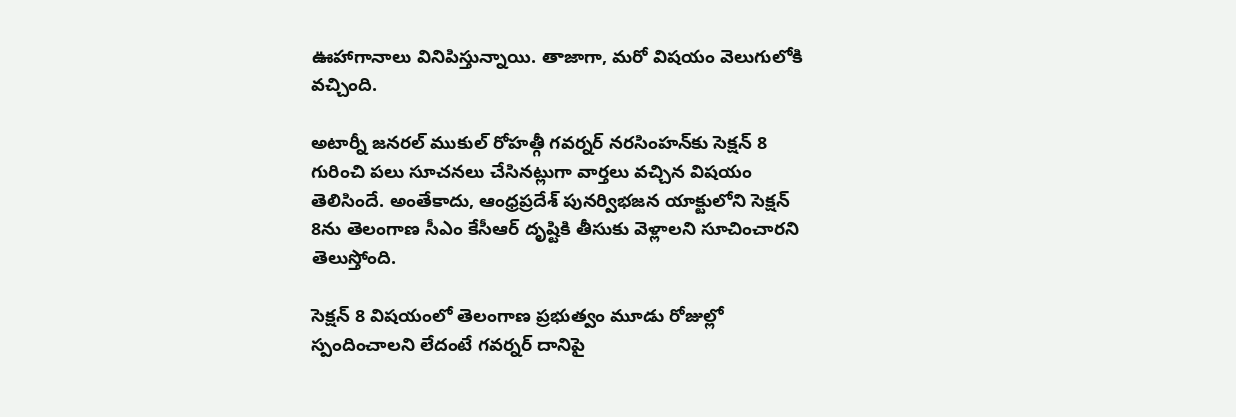ఊహాగానాలు వినిపిస్తున్నాయి. తాజాగా, మరో విషయం వెలుగులోకి వచ్చింది.

అటార్నీ జనరల్ ముకుల్ రోహత్గీ గవర్నర్ నరసింహన్‌కు సెక్షన్ 8 గురించి పలు సూచనలు చేసినట్లుగా వార్తలు వచ్చిన విషయం తెలిసిందే. అంతేకాదు, ఆంధ్రప్రదేశ్ పునర్విభజన యాక్టులోని సెక్షన్ 8ను తెలంగాణ సీఎం కేసీఆర్ దృష్టికి తీసుకు వెళ్లాలని సూచించారని తెలుస్తోంది.

సెక్షన్ 8 విషయంలో తెలంగాణ ప్రభుత్వం మూడు రోజుల్లో స్పందించాలని లేదంటే గవర్నర్ దానిపై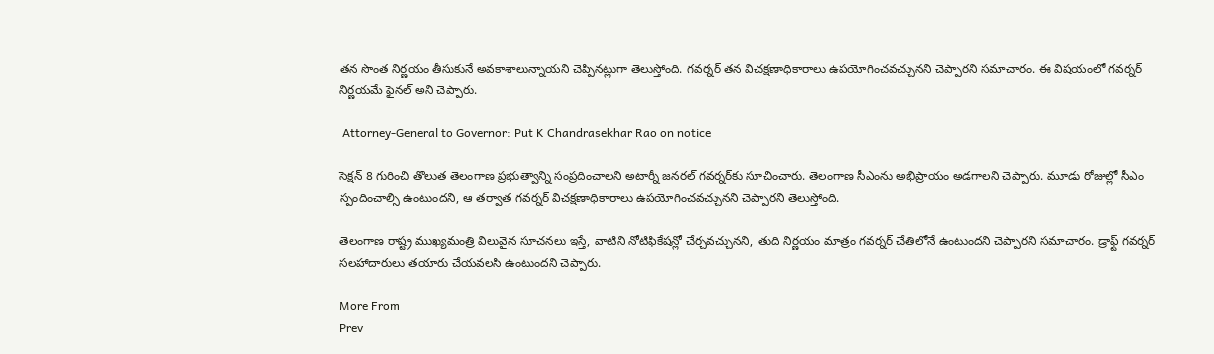తన సొంత నిర్ణయం తీసుకునే అవకాశాలున్నాయని చెప్పినట్లుగా తెలుస్తోంది. గవర్నర్ తన విచక్షణాధికారాలు ఉపయోగించవచ్చునని చెప్పారని సమాచారం. ఈ విషయంలో గవర్నర్ నిర్ణయమే ఫైనల్ అని చెప్పారు.

 Attorney-General to Governor: Put K Chandrasekhar Rao on notice

సెక్షన్ 8 గురించి తొలుత తెలంగాణ ప్రభుత్వాన్ని సంప్రదించాలని అటార్నీ జనరల్ గవర్నర్‌కు సూచించారు. తెలంగాణ సీఎంను అభిప్రాయం అడగాలని చెప్పారు. మూడు రోజుల్లో సీఎం స్పందించాల్సి ఉంటుందని, ఆ తర్వాత గవర్నర్ విచక్షణాధికారాలు ఉపయోగించవచ్చునని చెప్పారని తెలుస్తోంది.

తెలంగాణ రాష్ట్ర ముఖ్యమంత్రి విలువైన సూచనలు ఇస్తే, వాటిని నోటిఫికేషన్లో చేర్చవచ్చునని, తుది నిర్ణయం మాత్రం గవర్నర్ చేతిలోనే ఉంటుందని చెప్పారని సమాచారం. డ్రాఫ్ట్ గవర్నర్ సలహాదారులు తయారు చేయవలసి ఉంటుందని చెప్పారు.

More From
Prev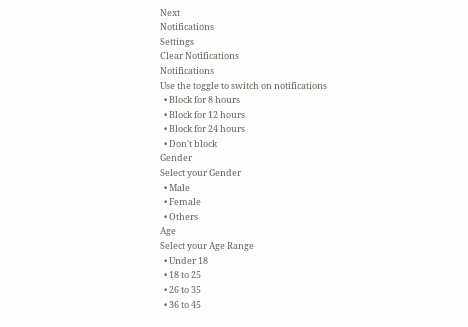Next
Notifications
Settings
Clear Notifications
Notifications
Use the toggle to switch on notifications
  • Block for 8 hours
  • Block for 12 hours
  • Block for 24 hours
  • Don't block
Gender
Select your Gender
  • Male
  • Female
  • Others
Age
Select your Age Range
  • Under 18
  • 18 to 25
  • 26 to 35
  • 36 to 45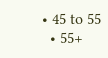• 45 to 55
  • 55+